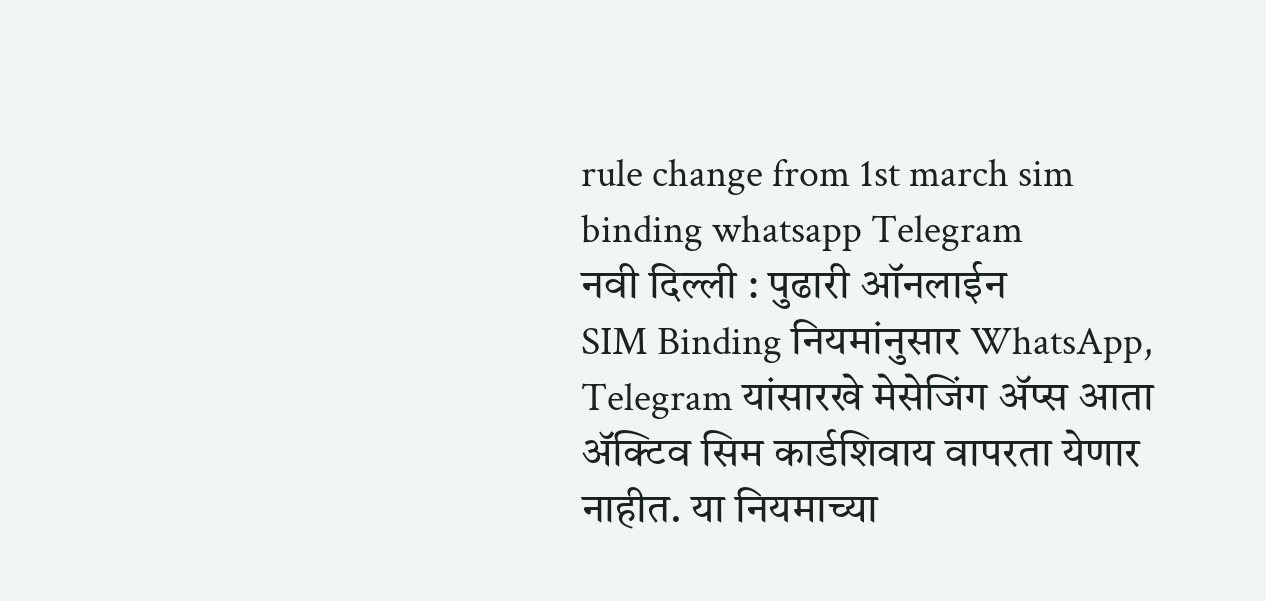rule change from 1st march sim binding whatsapp Telegram
नवी दिल्ली : पुढारी ऑनलाईन
SIM Binding नियमांनुसार WhatsApp, Telegram यांसारखे मेसेजिंग ॲप्स आता ॲक्टिव सिम कार्डशिवाय वापरता येणार नाहीत. या नियमाच्या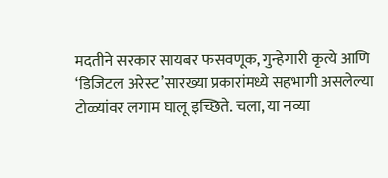मदतीने सरकार सायबर फसवणूक, गुन्हेगारी कृत्ये आणि ‘डिजिटल अरेस्ट’सारख्या प्रकारांमध्ये सहभागी असलेल्या टोळ्यांवर लगाम घालू इच्छिते. चला, या नव्या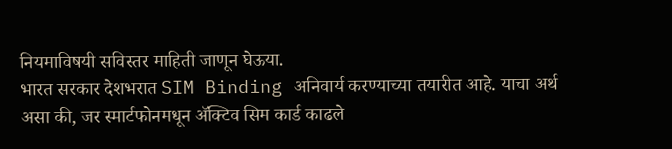नियमाविषयी सविस्तर माहिती जाणून घेऊया.
भारत सरकार देशभरात SIM Binding अनिवार्य करण्याच्या तयारीत आहे. याचा अर्थ असा की, जर स्मार्टफोनमधून ॲक्टिव सिम कार्ड काढले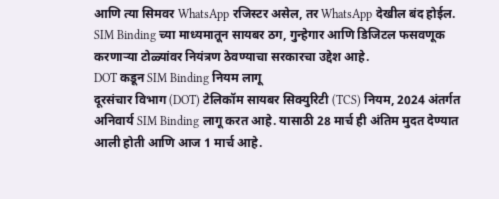आणि त्या सिमवर WhatsApp रजिस्टर असेल, तर WhatsApp देखील बंद होईल. SIM Binding च्या माध्यमातून सायबर ठग, गुन्हेगार आणि डिजिटल फसवणूक करणाऱ्या टोळ्यांवर नियंत्रण ठेवण्याचा सरकारचा उद्देश आहे.
DOT कडून SIM Binding नियम लागू
दूरसंचार विभाग (DOT) टेलिकॉम सायबर सिक्युरिटी (TCS) नियम, 2024 अंतर्गत अनिवार्य SIM Binding लागू करत आहे. यासाठी 28 मार्च ही अंतिम मुदत देण्यात आली होती आणि आज 1 मार्च आहे.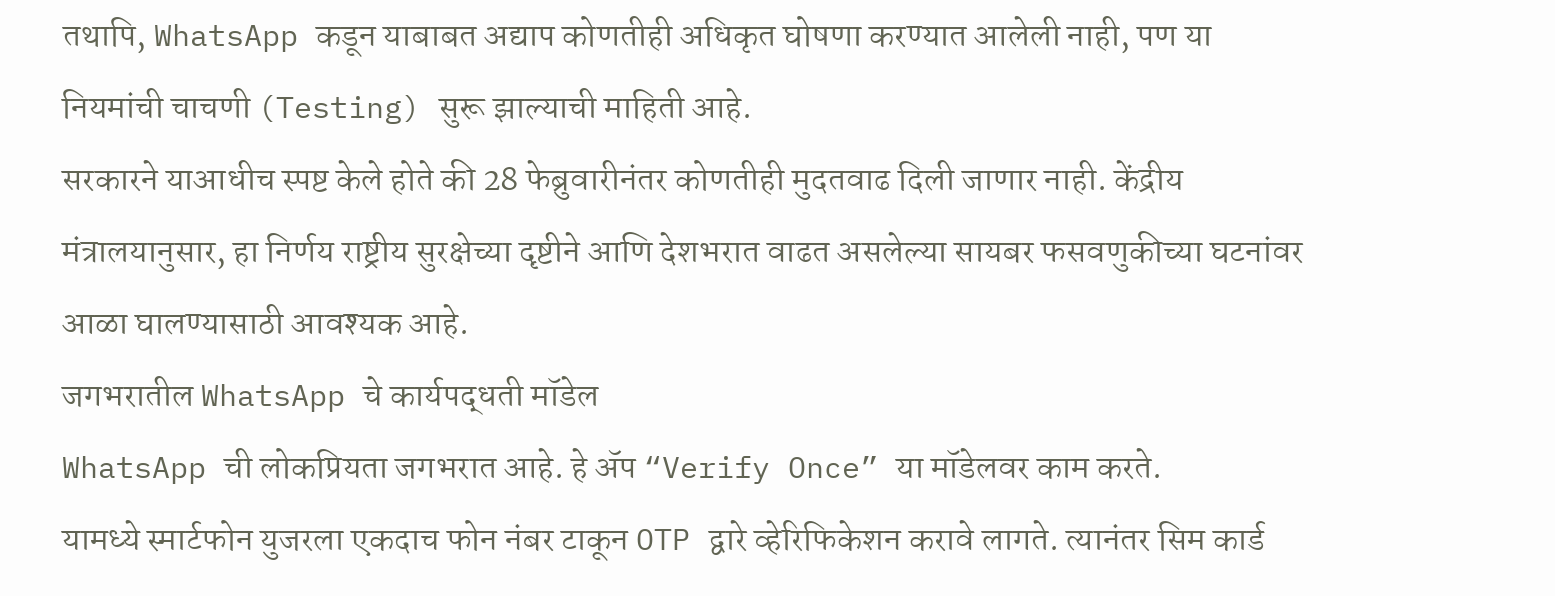तथापि, WhatsApp कडून याबाबत अद्याप कोणतीही अधिकृत घोषणा करण्यात आलेली नाही, पण या नियमांची चाचणी (Testing) सुरू झाल्याची माहिती आहे.
सरकारने याआधीच स्पष्ट केले होते की 28 फेब्रुवारीनंतर कोणतीही मुदतवाढ दिली जाणार नाही. केंद्रीय मंत्रालयानुसार, हा निर्णय राष्ट्रीय सुरक्षेच्या दृष्टीने आणि देशभरात वाढत असलेल्या सायबर फसवणुकीच्या घटनांवर आळा घालण्यासाठी आवश्यक आहे.
जगभरातील WhatsApp चे कार्यपद्धती मॉडेल
WhatsApp ची लोकप्रियता जगभरात आहे. हे ॲप “Verify Once” या मॉडेलवर काम करते.
यामध्ये स्मार्टफोन युजरला एकदाच फोन नंबर टाकून OTP द्वारे व्हेरिफिकेशन करावे लागते. त्यानंतर सिम कार्ड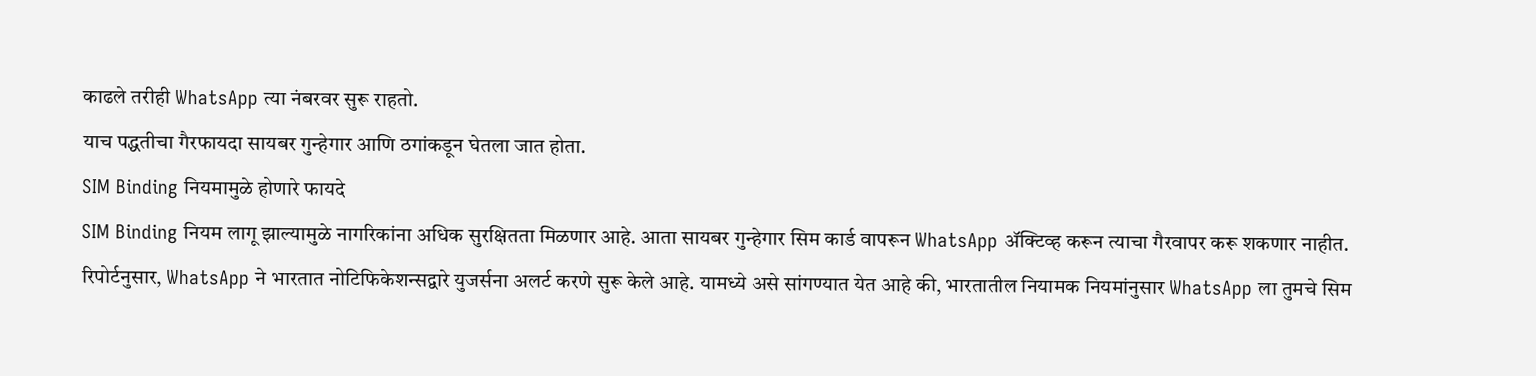काढले तरीही WhatsApp त्या नंबरवर सुरू राहतो.
याच पद्धतीचा गैरफायदा सायबर गुन्हेगार आणि ठगांकडून घेतला जात होता.
SIM Binding नियमामुळे होणारे फायदे
SIM Binding नियम लागू झाल्यामुळे नागरिकांना अधिक सुरक्षितता मिळणार आहे. आता सायबर गुन्हेगार सिम कार्ड वापरून WhatsApp ॲक्टिव्ह करून त्याचा गैरवापर करू शकणार नाहीत.
रिपोर्टनुसार, WhatsApp ने भारतात नोटिफिकेशन्सद्वारे युजर्सना अलर्ट करणे सुरू केले आहे. यामध्ये असे सांगण्यात येत आहे की, भारतातील नियामक नियमांनुसार WhatsApp ला तुमचे सिम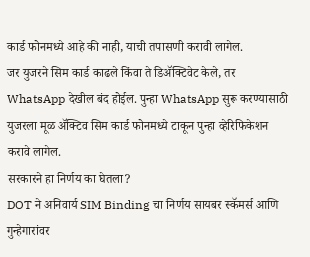कार्ड फोनमध्ये आहे की नाही, याची तपासणी करावी लागेल.
जर युजरने सिम कार्ड काढले किंवा ते डिॲक्टिवेट केले, तर WhatsApp देखील बंद होईल. पुन्हा WhatsApp सुरू करण्यासाठी युजरला मूळ ॲक्टिव सिम कार्ड फोनमध्ये टाकून पुन्हा व्हेरिफिकेशन करावे लागेल.
सरकारने हा निर्णय का घेतला?
DOT ने अनिवार्य SIM Binding चा निर्णय सायबर स्कॅमर्स आणि गुन्हेगारांवर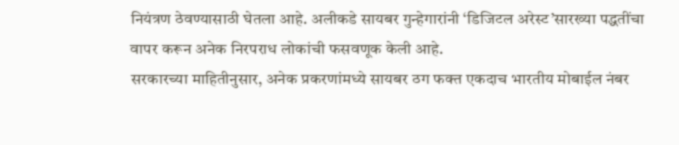नियंत्रण ठेवण्यासाठी घेतला आहे. अलीकडे सायबर गुन्हेगारांनी ‘डिजिटल अरेस्ट’सारख्या पद्धतींचा वापर करून अनेक निरपराध लोकांची फसवणूक केली आहे.
सरकारच्या माहितीनुसार, अनेक प्रकरणांमध्ये सायबर ठग फक्त एकदाच भारतीय मोबाईल नंबर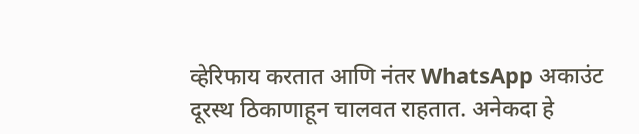व्हेरिफाय करतात आणि नंतर WhatsApp अकाउंट दूरस्थ ठिकाणाहून चालवत राहतात. अनेकदा हे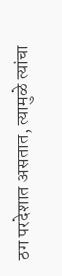ठग परदेशात असतात, त्यामुळे त्यांचा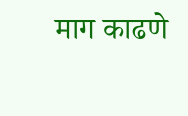माग काढणे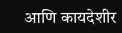आणि कायदेशीर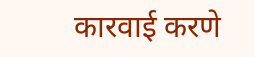कारवाई करणे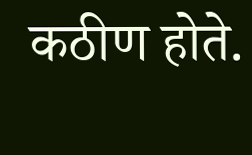कठीण होते.